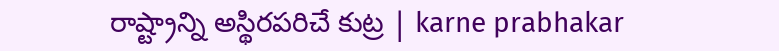రాష్ట్రాన్ని అస్థిరపరిచే కుట్ర | karne prabhakar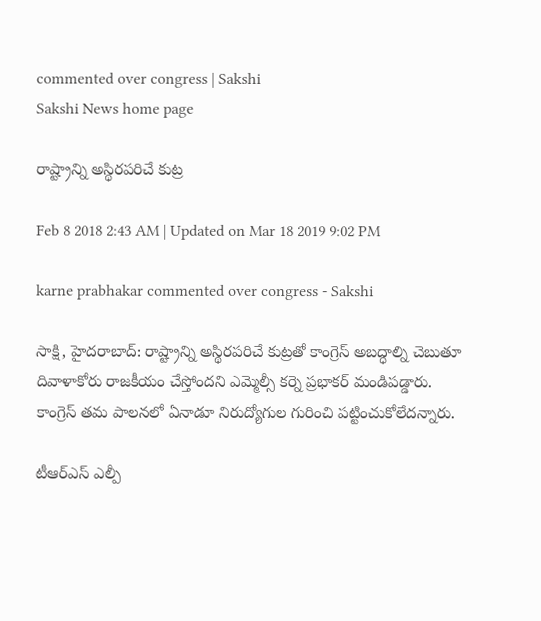commented over congress | Sakshi
Sakshi News home page

రాష్ట్రాన్ని అస్థిరపరిచే కుట్ర

Feb 8 2018 2:43 AM | Updated on Mar 18 2019 9:02 PM

karne prabhakar commented over congress - Sakshi

సాక్షి, హైదరాబాద్‌: రాష్ట్రాన్ని అస్థిరపరిచే కుట్రతో కాంగ్రెస్‌ అబద్ధాల్ని చెబుతూ దివాళాకోరు రాజకీయం చేస్తోందని ఎమ్మెల్సీ కర్నె ప్రభాకర్‌ మండిపడ్డారు. కాంగ్రెస్‌ తమ పాలనలో ఏనాడూ నిరుద్యోగుల గురించి పట్టించుకోలేదన్నారు.

టీఆర్‌ఎస్‌ ఎల్పీ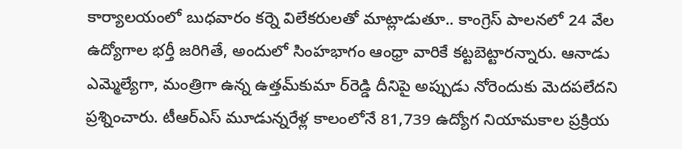కార్యాలయంలో బుధవారం కర్నె విలేకరులతో మాట్లాడుతూ.. కాంగ్రెస్‌ పాలనలో 24 వేల ఉద్యోగాల భర్తీ జరిగితే, అందులో సింహభాగం ఆంధ్రా వారికే కట్టబెట్టారన్నారు. ఆనాడు ఎమ్మెల్యేగా, మంత్రిగా ఉన్న ఉత్తమ్‌కుమా ర్‌రెడ్డి దీనిపై అప్పుడు నోరెందుకు మెదపలేదని ప్రశ్నించారు. టీఆర్‌ఎస్‌ మూడున్నరేళ్ల కాలంలోనే 81,739 ఉద్యోగ నియామకాల ప్రక్రియ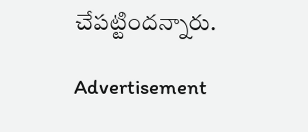చేపట్టిందన్నారు.

Advertisement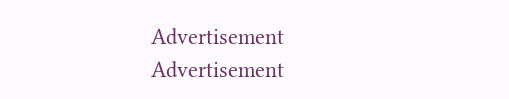Advertisement
Advertisement